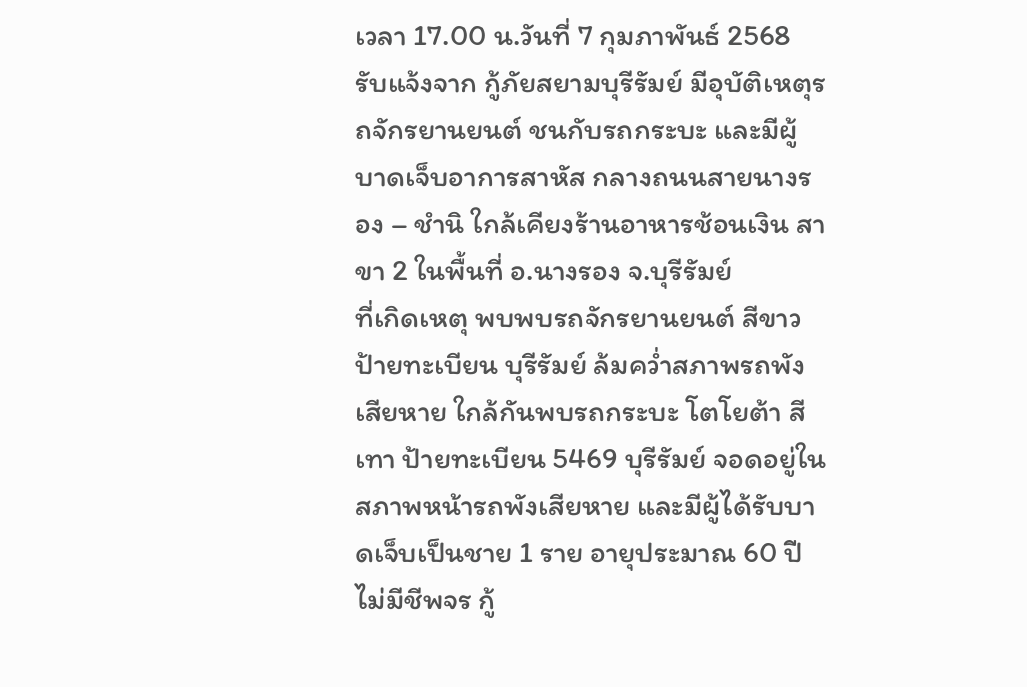เวลา 17.00 น.วันที่ 7 กุมภาพันธ์ 2568 รับแจ้งจาก กู้ภัยสยามบุรีรัมย์ มีอุบัติเหตุรถจักรยานยนต์ ชนกับรถกระบะ และมีผู้บาดเจ็บอาการสาหัส กลางถนนสายนางรอง – ชำนิ ใกล้เคียงร้านอาหารช้อนเงิน สาขา 2 ในพื้นที่ อ.นางรอง จ.บุรีรัมย์
ที่เกิดเหตุ พบพบรถจักรยานยนต์ สีขาว ป้ายทะเบียน บุรีรัมย์ ล้มคว่ำสภาพรถพังเสียหาย ใกล้กันพบรถกระบะ โตโยต้า สีเทา ป้ายทะเบียน 5469 บุรีรัมย์ จอดอยู่ในสภาพหน้ารถพังเสียหาย และมีผู้ได้รับบาดเจ็บเป็นชาย 1 ราย อายุประมาณ 60 ปี ไม่มีชีพจร กู้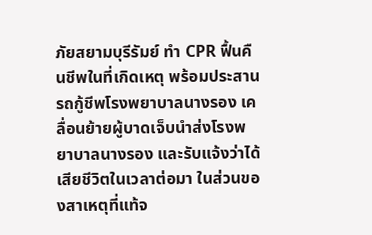ภัยสยามบุรีรัมย์ ทำ CPR ฟื้นคืนชีพในที่เกิดเหตุ พร้อมประสานรถกู้ชีพโรงพยาบาลนางรอง เคลื่อนย้ายผู้บาดเจ็บนำส่งโรงพยาบาลนางรอง และรับแจ้งว่าได้เสียชีวิตในเวลาต่อมา ในส่วนของสาเหตุที่แท้จ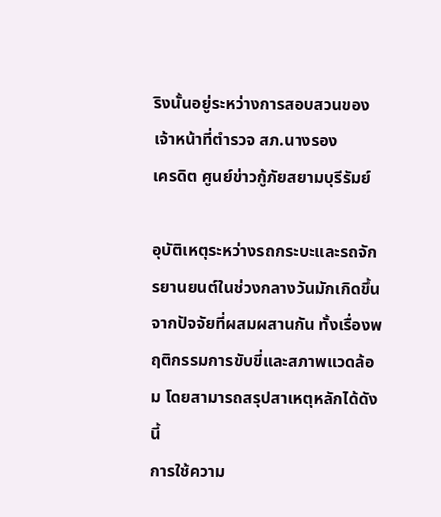ริงนั้นอยู่ระหว่างการสอบสวนของเจ้าหน้าที่ตำรวจ สภ.นางรอง
เครดิต ศูนย์ข่าวกู้ภัยสยามบุรีรัมย์

อุบัติเหตุระหว่างรถกระบะและรถจักรยานยนต์ในช่วงกลางวันมักเกิดขึ้นจากปัจจัยที่ผสมผสานกัน ทั้งเรื่องพฤติกรรมการขับขี่และสภาพแวดล้อม โดยสามารถสรุปสาเหตุหลักได้ดังนี้
การใช้ความ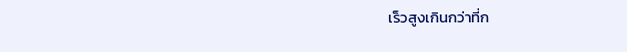เร็วสูงเกินกว่าที่ก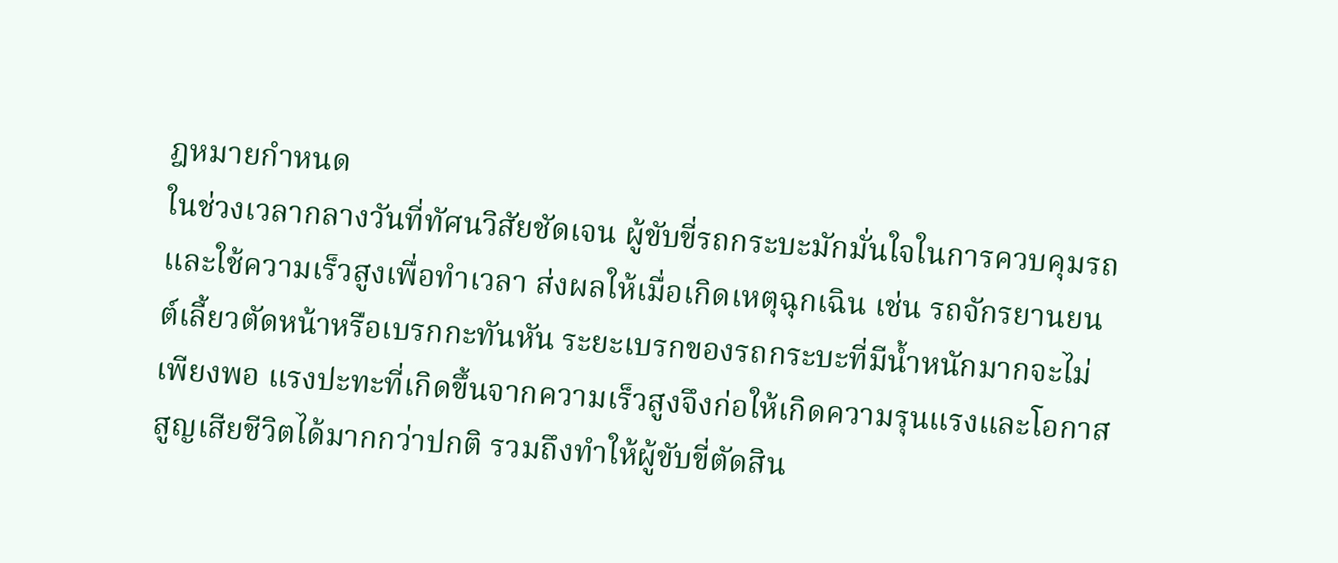ฎหมายกำหนด
ในช่วงเวลากลางวันที่ทัศนวิสัยชัดเจน ผู้ขับขี่รถกระบะมักมั่นใจในการควบคุมรถและใช้ความเร็วสูงเพื่อทำเวลา ส่งผลให้เมื่อเกิดเหตุฉุกเฉิน เช่น รถจักรยานยนต์เลี้ยวตัดหน้าหรือเบรกกะทันหัน ระยะเบรกของรถกระบะที่มีน้ำหนักมากจะไม่เพียงพอ แรงปะทะที่เกิดขึ้นจากความเร็วสูงจึงก่อให้เกิดความรุนแรงและโอกาสสูญเสียชีวิตได้มากกว่าปกติ รวมถึงทำให้ผู้ขับขี่ตัดสิน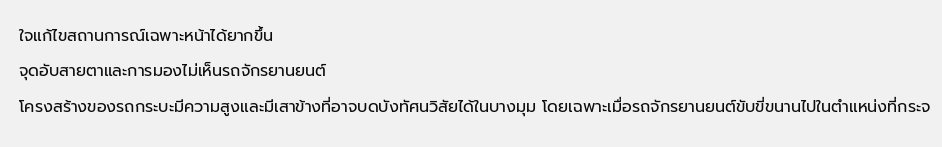ใจแก้ไขสถานการณ์เฉพาะหน้าได้ยากขึ้น
จุดอับสายตาและการมองไม่เห็นรถจักรยานยนต์
โครงสร้างของรถกระบะมีความสูงและมีเสาข้างที่อาจบดบังทัศนวิสัยได้ในบางมุม โดยเฉพาะเมื่อรถจักรยานยนต์ขับขี่ขนานไปในตำแหน่งที่กระจ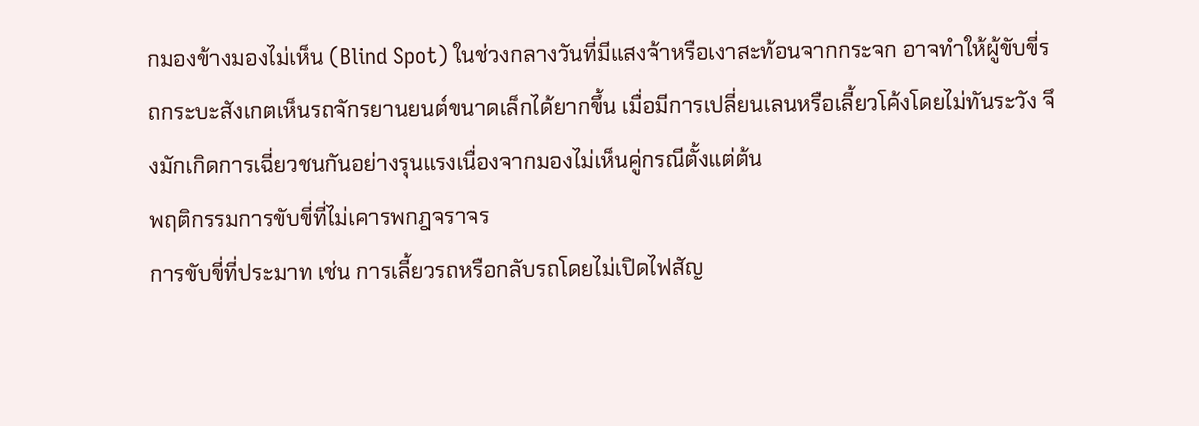กมองข้างมองไม่เห็น (Blind Spot) ในช่วงกลางวันที่มีแสงจ้าหรือเงาสะท้อนจากกระจก อาจทำให้ผู้ขับขี่รถกระบะสังเกตเห็นรถจักรยานยนต์ขนาดเล็กได้ยากขึ้น เมื่อมีการเปลี่ยนเลนหรือเลี้ยวโค้งโดยไม่ทันระวัง จึงมักเกิดการเฉี่ยวชนกันอย่างรุนแรงเนื่องจากมองไม่เห็นคู่กรณีตั้งแต่ต้น
พฤติกรรมการขับขี่ที่ไม่เคารพกฎจราจร
การขับขี่ที่ประมาท เช่น การเลี้ยวรถหรือกลับรถโดยไม่เปิดไฟสัญ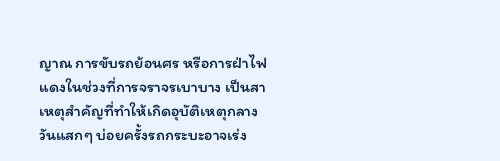ญาณ การขับรถย้อนศร หรือการฝ่าไฟแดงในช่วงที่การจราจรเบาบาง เป็นสาเหตุสำคัญที่ทำให้เกิดอุบัติเหตุกลางวันแสกๆ บ่อยครั้งรถกระบะอาจเร่ง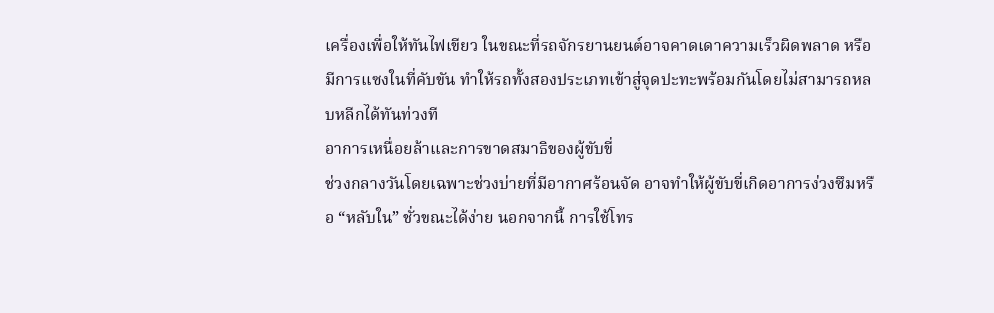เครื่องเพื่อให้ทันไฟเขียว ในขณะที่รถจักรยานยนต์อาจคาดเดาความเร็วผิดพลาด หรือมีการแซงในที่คับขัน ทำให้รถทั้งสองประเภทเข้าสู่จุดปะทะพร้อมกันโดยไม่สามารถหลบหลีกได้ทันท่วงที
อาการเหนื่อยล้าและการขาดสมาธิของผู้ขับขี่
ช่วงกลางวันโดยเฉพาะช่วงบ่ายที่มีอากาศร้อนจัด อาจทำให้ผู้ขับขี่เกิดอาการง่วงซึมหรือ “หลับใน” ชั่วขณะได้ง่าย นอกจากนี้ การใช้โทร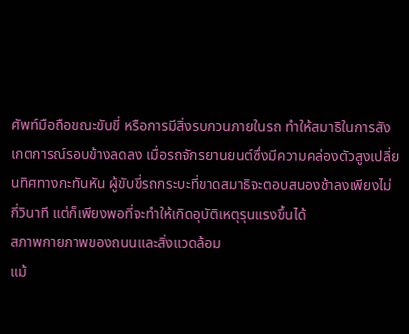ศัพท์มือถือขณะขับขี่ หรือการมีสิ่งรบกวนภายในรถ ทำให้สมาธิในการสังเกตการณ์รอบข้างลดลง เมื่อรถจักรยานยนต์ซึ่งมีความคล่องตัวสูงเปลี่ยนทิศทางกะทันหัน ผู้ขับขี่รถกระบะที่ขาดสมาธิจะตอบสนองช้าลงเพียงไม่กี่วินาที แต่ก็เพียงพอที่จะทำให้เกิดอุบัติเหตุรุนแรงขึ้นได้
สภาพกายภาพของถนนและสิ่งแวดล้อม
แม้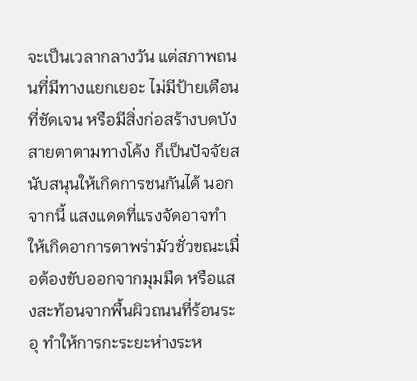จะเป็นเวลากลางวัน แต่สภาพถนนที่มีทางแยกเยอะ ไม่มีป้ายเตือนที่ชัดเจน หรือมีสิ่งก่อสร้างบดบังสายตาตามทางโค้ง ก็เป็นปัจจัยสนับสนุนให้เกิดการชนกันได้ นอกจากนี้ แสงแดดที่แรงจัดอาจทำให้เกิดอาการตาพร่ามัวชั่วขณะเมื่อต้องขับออกจากมุมมืด หรือแสงสะท้อนจากพื้นผิวถนนที่ร้อนระอุ ทำให้การกะระยะห่างระห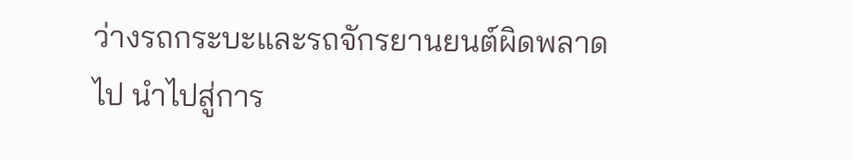ว่างรถกระบะและรถจักรยานยนต์ผิดพลาดไป นำไปสู่การ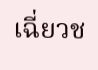เฉี่ยวช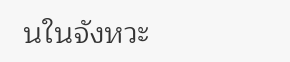นในจังหวะ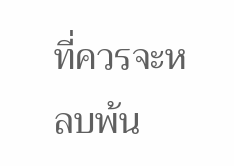ที่ควรจะหลบพ้น